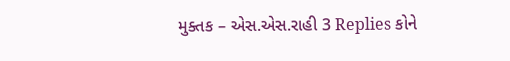મુક્તક – એસ.એસ.રાહી 3 Replies કોને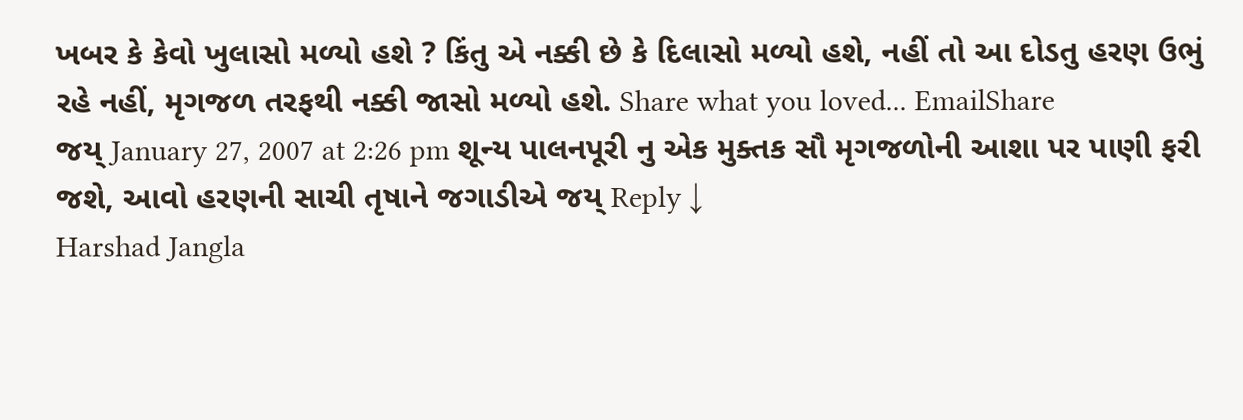ખબર કે કેવો ખુલાસો મળ્યો હશે ? કિંતુ એ નક્કી છે કે દિલાસો મળ્યો હશે, નહીં તો આ દોડતુ હરણ ઉભું રહે નહીં, મૃગજળ તરફથી નક્કી જાસો મળ્યો હશે. Share what you loved... EmailShare
જય્ January 27, 2007 at 2:26 pm શૂન્ય પાલનપૂરી નુ એક મુક્તક સૌ મૃગજળોની આશા પર પાણી ફરી જશે, આવો હરણની સાચી તૃષાને જગાડીએ જય્ Reply ↓
Harshad Jangla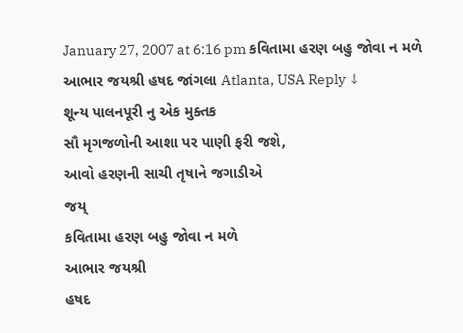January 27, 2007 at 6:16 pm કવિતામા હરણ બહુ જોવા ન મળે આભાર જયશ્રી હષદ જાંગલા Atlanta, USA Reply ↓
શૂન્ય પાલનપૂરી નુ એક મુક્તક
સૌ મૃગજળોની આશા પર પાણી ફરી જશે,
આવો હરણની સાચી તૃષાને જગાડીએ
જય્
કવિતામા હરણ બહુ જોવા ન મળે
આભાર જયશ્રી
હષદ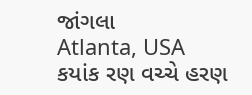જાંગલા
Atlanta, USA
કયાંક રણ વચ્ચે હરણ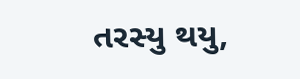તરસ્યુ થયુ,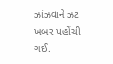ઝાંઝવાને ઝટ ખબર પહોંચી ગઈ.